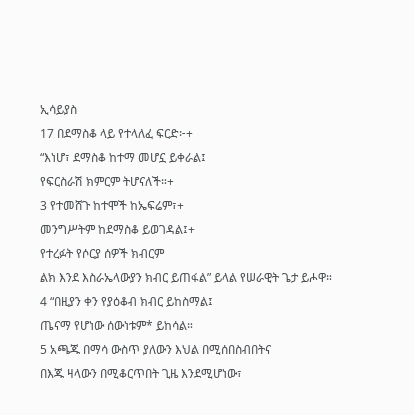ኢሳይያስ
17 በደማስቆ ላይ የተላለፈ ፍርድ፦+
“እነሆ፣ ደማስቆ ከተማ መሆኗ ይቀራል፤
የፍርስራሽ ክምርም ትሆናለች።+
3 የተመሸጉ ከተሞች ከኤፍሬም፣+
መንግሥትም ከደማስቆ ይወገዳል፤+
የተረፉት የሶርያ ሰዎች ክብርም
ልክ እንደ እስራኤላውያን ክብር ይጠፋል” ይላል የሠራዊት ጌታ ይሖዋ።
4 “በዚያን ቀን የያዕቆብ ክብር ይከስማል፤
ጤናማ የሆነው ሰውነቱም* ይከሳል።
5 አጫጁ በማሳ ውስጥ ያለውን እህል በሚሰበስብበትና
በእጁ ዛላውን በሚቆርጥበት ጊዜ እንደሚሆነው፣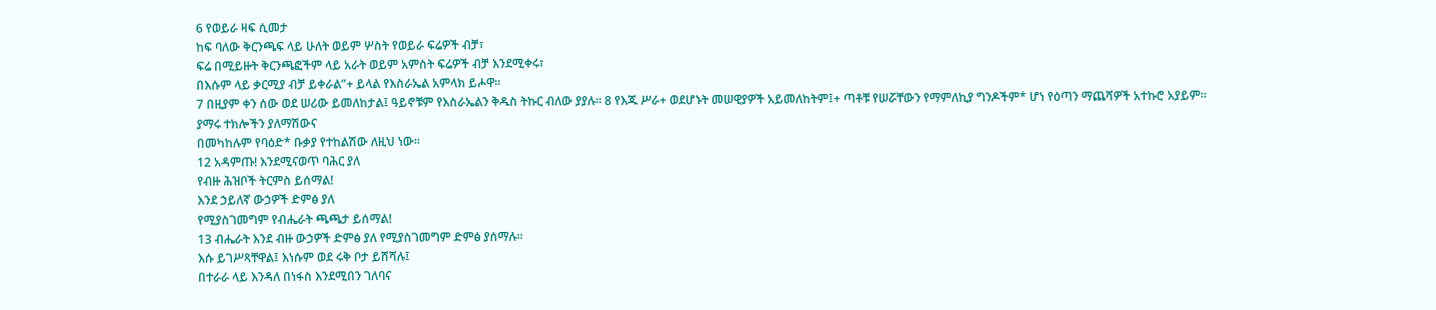6 የወይራ ዛፍ ሲመታ
ከፍ ባለው ቅርንጫፍ ላይ ሁለት ወይም ሦስት የወይራ ፍሬዎች ብቻ፣
ፍሬ በሚይዙት ቅርንጫፎችም ላይ አራት ወይም አምስት ፍሬዎች ብቻ እንደሚቀሩ፣
በእሱም ላይ ቃርሚያ ብቻ ይቀራል”+ ይላል የእስራኤል አምላክ ይሖዋ።
7 በዚያም ቀን ሰው ወደ ሠሪው ይመለከታል፤ ዓይኖቹም የእስራኤልን ቅዱስ ትኩር ብለው ያያሉ። 8 የእጁ ሥራ+ ወደሆኑት መሠዊያዎች አይመለከትም፤+ ጣቶቹ የሠሯቸውን የማምለኪያ ግንዶችም* ሆነ የዕጣን ማጨሻዎች አተኩሮ አያይም።
ያማሩ ተክሎችን ያለማሽውና
በመካከሉም የባዕድ* ቡቃያ የተከልሽው ለዚህ ነው።
12 አዳምጡ! እንደሚናወጥ ባሕር ያለ
የብዙ ሕዝቦች ትርምስ ይሰማል!
እንደ ኃይለኛ ውኃዎች ድምፅ ያለ
የሚያስገመግም የብሔራት ጫጫታ ይሰማል!
13 ብሔራት እንደ ብዙ ውኃዎች ድምፅ ያለ የሚያስገመግም ድምፅ ያሰማሉ።
እሱ ይገሥጻቸዋል፤ እነሱም ወደ ሩቅ ቦታ ይሸሻሉ፤
በተራራ ላይ እንዳለ በነፋስ እንደሚበን ገለባና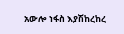አውሎ ነፋስ እያሽከረከረ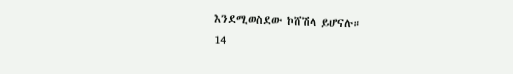እንደሚወስደው ኮሸሽላ ይሆናሉ።
14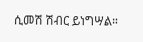ሲመሽ ሽብር ይነግሣል።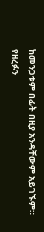ከመንጋቱም በፊት በዚያ አንዳቸውም አይገኙም።
የዘረፉን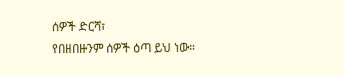ሰዎች ድርሻ፣
የበዘበዙንም ሰዎች ዕጣ ይህ ነው።